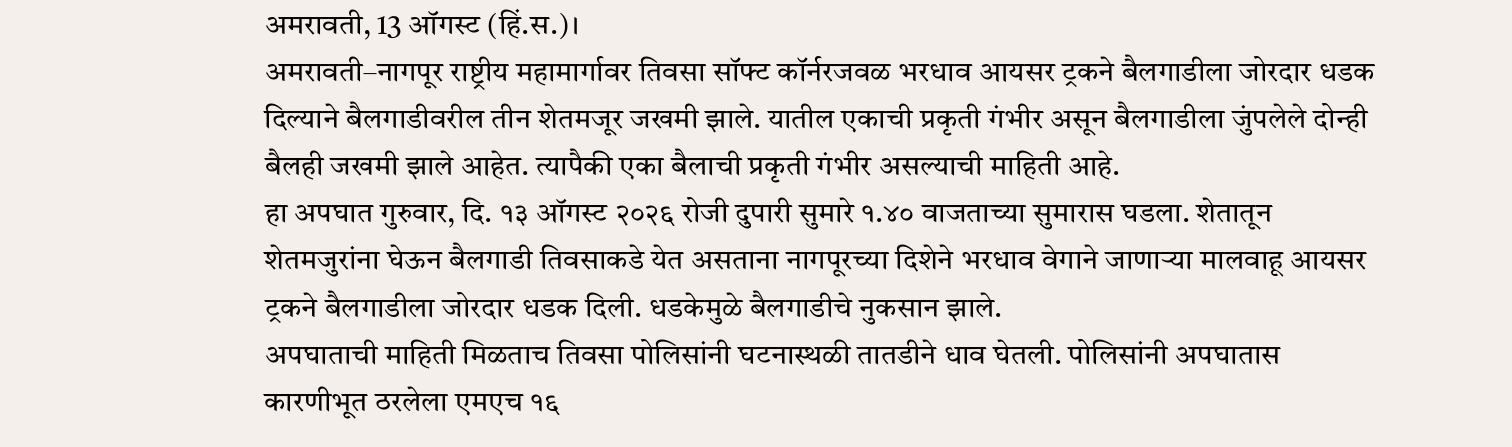अमरावती, 13 ऑगस्ट (हिं.स.)।
अमरावती–नागपूर राष्ट्रीय महामार्गावर तिवसा सॉफ्ट कॉर्नरजवळ भरधाव आयसर ट्रकने बैलगाडीला जोरदार धडक दिल्याने बैलगाडीवरील तीन शेतमजूर जखमी झाले. यातील एकाची प्रकृती गंभीर असून बैलगाडीला जुंपलेले दोन्ही बैलही जखमी झाले आहेत. त्यापैकी एका बैलाची प्रकृती गंभीर असल्याची माहिती आहे.
हा अपघात गुरुवार, दि. १३ ऑगस्ट २०२६ रोजी दुपारी सुमारे १.४० वाजताच्या सुमारास घडला. शेतातून शेतमजुरांना घेऊन बैलगाडी तिवसाकडे येत असताना नागपूरच्या दिशेने भरधाव वेगाने जाणाऱ्या मालवाहू आयसर ट्रकने बैलगाडीला जोरदार धडक दिली. धडकेमुळे बैलगाडीचे नुकसान झाले.
अपघाताची माहिती मिळताच तिवसा पोलिसांनी घटनास्थळी तातडीने धाव घेतली. पोलिसांनी अपघातास कारणीभूत ठरलेला एमएच १६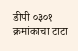डीपी ०३०१ क्रमांकाचा टाटा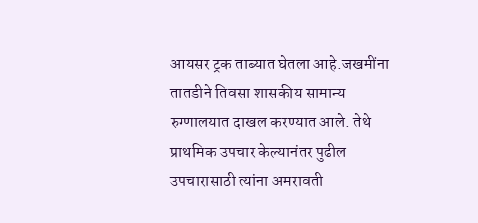आयसर ट्रक ताब्यात घेतला आहे.जखमींना तातडीने तिवसा शासकीय सामान्य रुग्णालयात दाखल करण्यात आले. तेथे प्राथमिक उपचार केल्यानंतर पुढील उपचारासाठी त्यांना अमरावती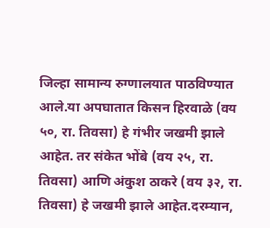जिल्हा सामान्य रुग्णालयात पाठविण्यात आले.या अपघातात किसन हिरवाळे (वय ५०, रा. तिवसा) हे गंभीर जखमी झाले आहेत. तर संकेत भोंबे (वय २५, रा. तिवसा) आणि अंकुश ठाकरे (वय ३२, रा. तिवसा) हे जखमी झाले आहेत.दरम्यान,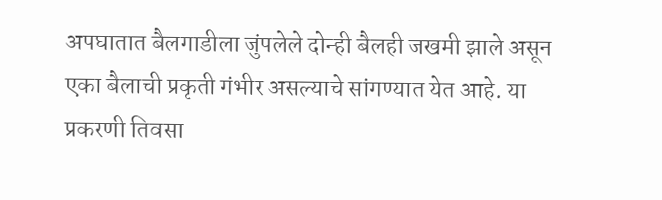अपघातात बैलगाडीला जुंपलेले दोन्ही बैलही जखमी झाले असून एका बैलाची प्रकृती गंभीर असल्याचे सांगण्यात येत आहे. या प्रकरणी तिवसा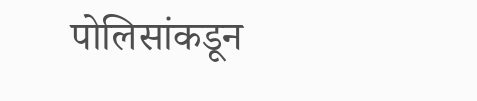पोलिसांकडून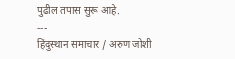पुढील तपास सुरू आहे.
---
हिंदुस्थान समाचार / अरुण जोशी